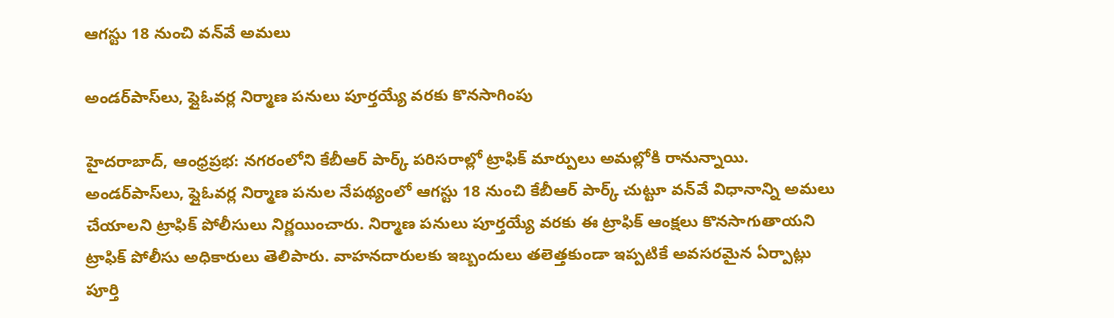ఆగస్టు 18 నుంచి వన్‌వే అమలు

అండర్‌పాస్‌లు, ఫ్లైఓవర్ల నిర్మాణ పనులు పూర్తయ్యే వరకు కొనసాగింపు

హైదరాబాద్‌, ఆంధ్రప్రభ: నగరంలోని కేబీఆర్‌ పార్క్‌ పరిసరాల్లో ట్రాఫిక్‌ మార్పులు అమల్లోకి రానున్నాయి. అండర్‌పాస్‌లు, ఫ్లైఓవర్ల నిర్మాణ పనుల నేపథ్యంలో ఆగస్టు 18 నుంచి కేబీఆర్‌ పార్క్‌ చుట్టూ వన్‌వే విధానాన్ని అమలు చేయాలని ట్రాఫిక్‌ పోలీసులు నిర్ణయించారు. నిర్మాణ పనులు పూర్తయ్యే వరకు ఈ ట్రాఫిక్‌ ఆంక్షలు కొనసాగుతాయని ట్రాఫిక్‌ పోలీసు అధికారులు తెలిపారు. వాహనదారులకు ఇబ్బందులు తలెత్తకుండా ఇప్పటికే అవసరమైన ఏర్పాట్లు పూర్తి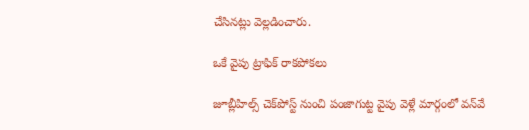చేసినట్లు వెల్లడించారు.

ఒకే వైపు ట్రాఫిక్‌ రాకపోకలు

జూబ్లీహిల్స్‌ చెక్‌పోస్ట్‌ నుంచి పంజాగుట్ట వైపు వెళ్లే మార్గంలో వన్‌వే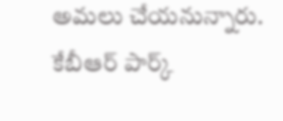అమలు చేయనున్నారు. కేబీఆర్‌ పార్క్‌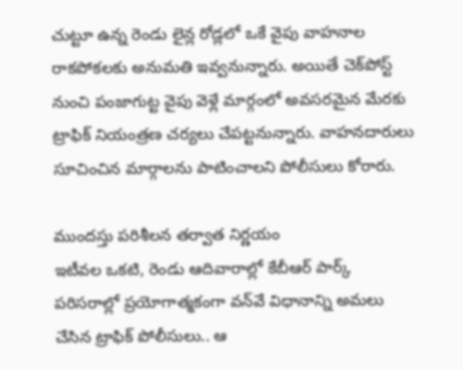చుట్టూ ఉన్న రెండు లైన్ల రోడ్లలో ఒకే వైపు వాహనాల రాకపోకలకు అనుమతి ఇవ్వనున్నారు. అయితే చెక్‌పోస్ట్‌ నుంచి పంజాగుట్ట వైపు వెళ్లే మార్గంలో అవసరమైన మేరకు ట్రాఫిక్‌ నియంత్రణ చర్యలు చేపట్టనున్నారు. వాహనదారులు సూచించిన మార్గాలను పాటించాలని పోలీసులు కోరారు.

ముందస్తు పరిశీలన తర్వాత నిర్ణయం
ఇటీవల ఒకటి, రెండు ఆదివారాల్లో కేబీఆర్‌ పార్క్‌ పరిసరాల్లో ప్రయోగాత్మకంగా వన్‌వే విధానాన్ని అమలు చేసిన ట్రాఫిక్‌ పోలీసులు.. ఆ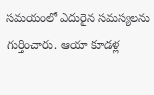సమయంలో ఎదురైన సమస్యలను గుర్తించారు. ఆయా కూడళ్ల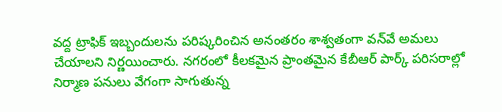వద్ద ట్రాఫిక్‌ ఇబ్బందులను పరిష్కరించిన అనంతరం శాశ్వతంగా వన్‌వే అమలు చేయాలని నిర్ణయించారు. నగరంలో కీలకమైన ప్రాంతమైన కేబీఆర్‌ పార్క్‌ పరిసరాల్లో నిర్మాణ పనులు వేగంగా సాగుతున్న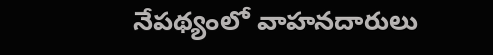నేపథ్యంలో వాహనదారులు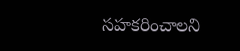సహకరించాలని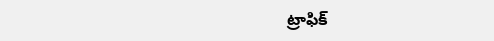ట్రాఫిక్‌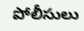పోలీసులు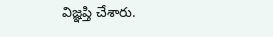విజ్ఞప్తి చేశారు.